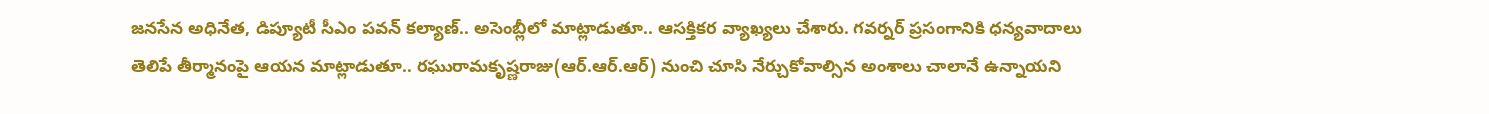జనసేన అధినేత, డిప్యూటీ సీఎం పవన్ కల్యాణ్.. అసెంబ్లీలో మాట్లాడుతూ.. ఆసక్తికర వ్యాఖ్యలు చేశారు. గవర్నర్ ప్రసంగానికి ధన్యవాదాలు తెలిపే తీర్మానంపై ఆయన మాట్లాడుతూ.. రఘురామకృష్ణరాజు(ఆర్.ఆర్.ఆర్) నుంచి చూసి నేర్చుకోవాల్సిన అంశాలు చాలానే ఉన్నాయని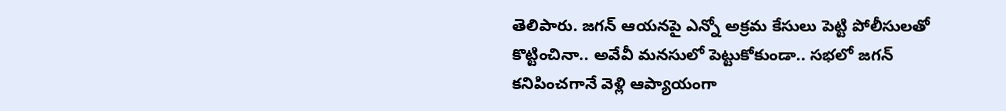తెలిపారు. జగన్ ఆయనపై ఎన్నో అక్రమ కేసులు పెట్టి పోలీసులతో కొట్టించినా.. అవేవీ మనసులో పెట్టుకోకుండా.. సభలో జగన్ కనిపించగానే వెళ్లి ఆప్యాయంగా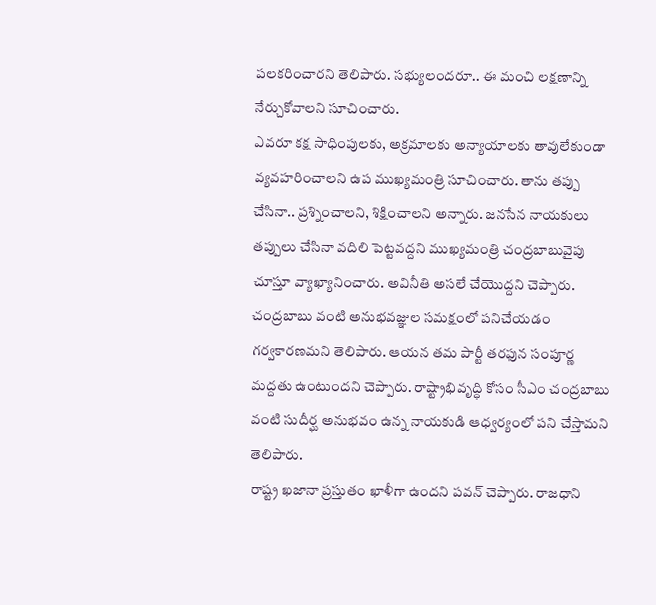పలకరించారని తెలిపారు. సభ్యులందరూ.. ఈ మంచి లక్షణాన్ని నేర్చుకోవాలని సూచించారు.
ఎవరూ కక్ష సాధింపులకు, అక్రమాలకు అన్యాయాలకు తావులేకుండా వ్యవహరించాలని ఉప ముఖ్యమంత్రి సూచించారు. తాను తప్పు చేసినా.. ప్రశ్నించాలని, శిక్షించాలని అన్నారు. జనసేన నాయకులు తప్పులు చేసినా వదిలి పెట్టవద్దని ముఖ్యమంత్రి చంద్రబాబువైపు చూస్తూ వ్యాఖ్యానించారు. అవినీతి అసలే చేయొద్దని చెప్పారు.
చంద్రబాబు వంటి అనుభవజ్ఞుల సమక్షంలో పనిచేయడం గర్వకారణమని తెలిపారు. ఆయన తమ పార్టీ తరఫున సంపూర్ణ మద్దతు ఉంటుందని చెప్పారు. రాష్ట్రాభివృద్ధి కోసం సీఎం చంద్రబాబు వంటి సుదీర్ఘ అనుభవం ఉన్న నాయకుడి ఆధ్వర్యంలో పని చేస్తామని తెలిపారు.
రాష్ట్ర ఖజానా ప్రస్తుతం ఖాళీగా ఉందని పవన్ చెప్పారు. రాజధాని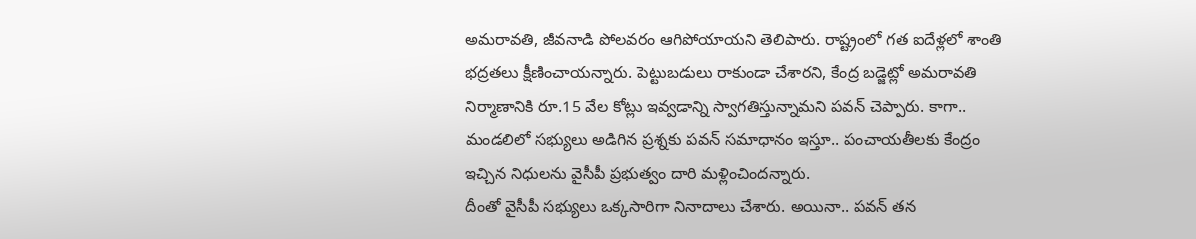అమరావతి, జీవనాడి పోలవరం ఆగిపోయాయని తెలిపారు. రాష్ట్రంలో గత ఐదేళ్లలో శాంతి భద్రతలు క్షీణించాయన్నారు. పెట్టుబడులు రాకుండా చేశారని, కేంద్ర బడ్జెట్లో అమరావతి నిర్మాణానికి రూ.15 వేల కోట్లు ఇవ్వడాన్ని స్వాగతిస్తున్నామని పవన్ చెప్పారు. కాగా.. మండలిలో సభ్యులు అడిగిన ప్రశ్నకు పవన్ సమాధానం ఇస్తూ.. పంచాయతీలకు కేంద్రం ఇచ్చిన నిధులను వైసీపీ ప్రభుత్వం దారి మళ్లించిందన్నారు.
దీంతో వైసీపీ సభ్యులు ఒక్కసారిగా నినాదాలు చేశారు. అయినా.. పవన్ తన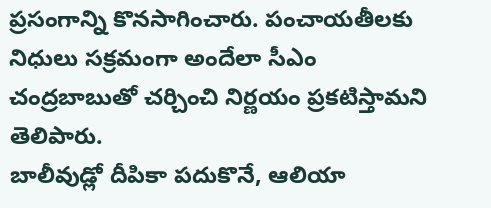ప్రసంగాన్ని కొనసాగించారు. పంచాయతీలకు నిధులు సక్రమంగా అందేలా సీఎం చంద్రబాబుతో చర్చించి నిర్ణయం ప్రకటిస్తామని తెలిపారు.
బాలీవుడ్లో దీపికా పదుకొనే, ఆలియా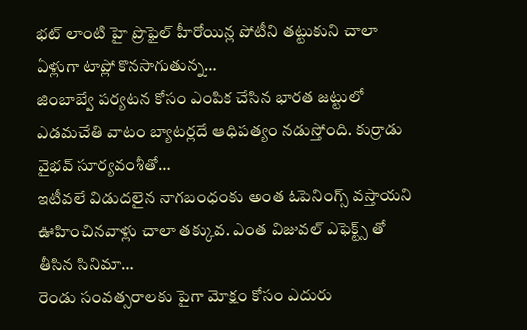భట్ లాంటి హై ప్రొఫైల్ హీరోయిన్ల పోటీని తట్టుకుని చాలా ఏళ్లుగా టాప్లో కొనసాగుతున్న…
జింబాబ్వే పర్యటన కోసం ఎంపిక చేసిన భారత జట్టులో ఎడమచేతి వాటం బ్యాటర్లదే ఆధిపత్యం నడుస్తోంది. కుర్రాడు వైభవ్ సూర్యవంశీతో…
ఇటీవలే విడుదలైన నాగబంధంకు అంత ఓపెనింగ్స్ వస్తాయని ఊహించినవాళ్లు చాలా తక్కువ. ఎంత విజువల్ ఎఫెక్ట్స్ తో తీసిన సినిమా…
రెండు సంవత్సరాలకు పైగా మోక్షం కోసం ఎదురు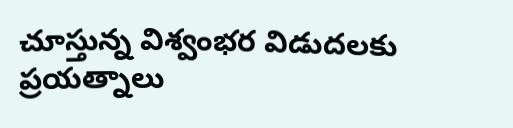చూస్తున్న విశ్వంభర విడుదలకు ప్రయత్నాలు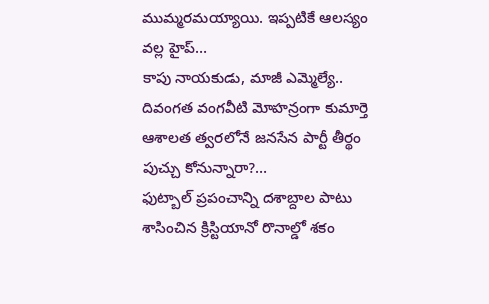ముమ్మరమయ్యాయి. ఇప్పటికే ఆలస్యం వల్ల హైప్…
కాపు నాయకుడు, మాజీ ఎమ్మెల్యే.. దివంగత వంగవీటి మోహన్రంగా కుమార్తె ఆశాలత త్వరలోనే జనసేన పార్టీ తీర్థం పుచ్చు కోనున్నారా?…
ఫుట్బాల్ ప్రపంచాన్ని దశాబ్దాల పాటు శాసించిన క్రిస్టియానో రొనాల్డో శకం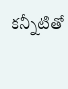కన్నీటితో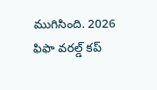ముగిసింది. 2026 ఫిఫా వరల్డ్ కప్